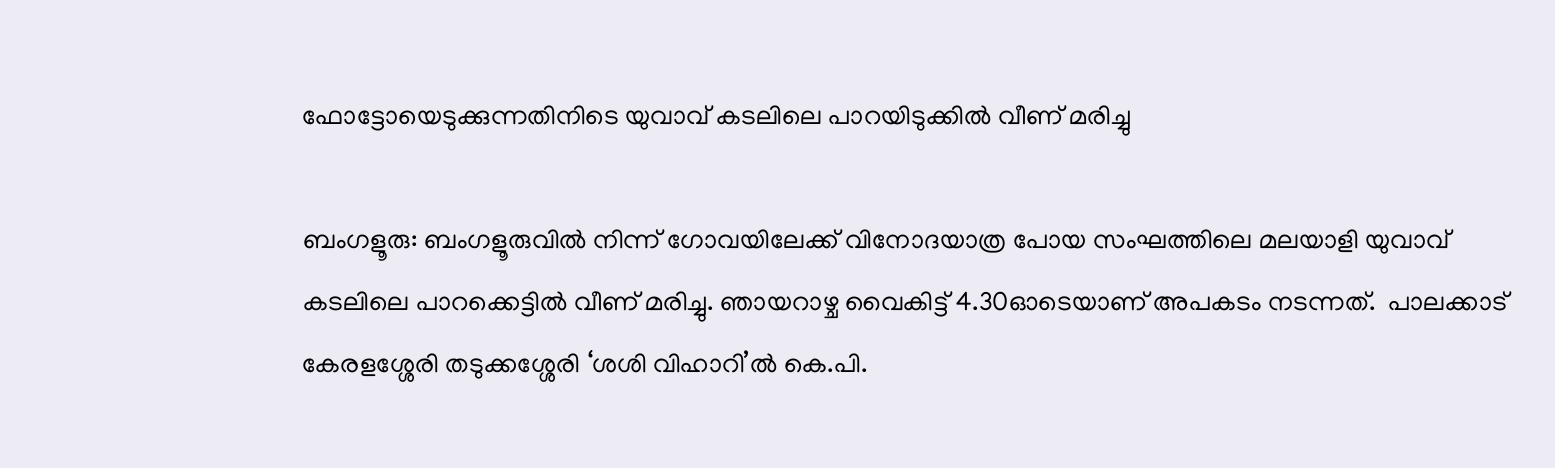ഫോട്ടോയെടുക്കുന്നതിനിടെ യുവാവ് കടലിലെ പാറയിടുക്കില്‍ വീണ് മരിച്ചു

ബംഗളൂരു: ബംഗളൂരുവിൽ നിന്ന് ഗോവയിലേക്ക് വിനോദയാത്ര പോയ സംഘത്തിലെ മലയാളി യുവാവ് കടലിലെ പാറക്കെട്ടിൽ വീണ് മരിച്ചു. ഞായറാഴ്ച വൈകിട്ട് 4.30ഓടെയാണ് അപകടം നടന്നത്.  പാലക്കാട് കേരളശ്ശേരി തടുക്കശ്ശേരി ‘ശശി വിഹാറി’ൽ കെ.പി.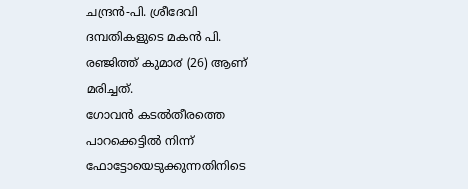ചന്ദ്രൻ-പി. ശ്രീദേവി ദമ്പതികളുടെ മകൻ പി. രഞ്ജിത്ത് കുമാ൪ (26) ആണ് മരിച്ചത്.
ഗോവൻ കടൽതീരത്തെ പാറക്കെട്ടിൽ നിന്ന് ഫോട്ടോയെടുക്കുന്നതിനിടെ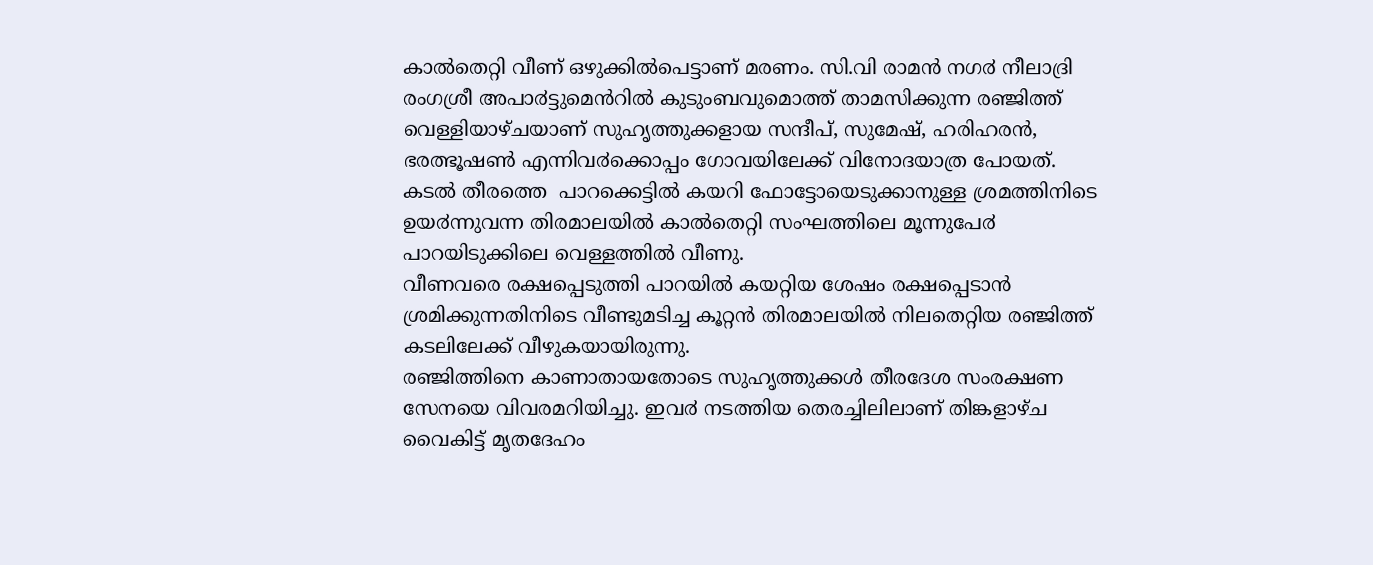കാൽതെറ്റി വീണ് ഒഴുക്കിൽപെട്ടാണ് മരണം. സി.വി രാമൻ നഗ൪ നീലാദ്രി രംഗശ്രീ അപാ൪ട്ടുമെൻറിൽ കുടുംബവുമൊത്ത് താമസിക്കുന്ന രഞ്ജിത്ത് വെള്ളിയാഴ്ചയാണ് സുഹൃത്തുക്കളായ സന്ദീപ്, സുമേഷ്, ഹരിഹരൻ, ഭരത്ഭൂഷൺ എന്നിവ൪ക്കൊപ്പം ഗോവയിലേക്ക് വിനോദയാത്ര പോയത്. കടൽ തീരത്തെ  പാറക്കെട്ടിൽ കയറി ഫോട്ടോയെടുക്കാനുള്ള ശ്രമത്തിനിടെ ഉയ൪ന്നുവന്ന തിരമാലയിൽ കാൽതെറ്റി സംഘത്തിലെ മൂന്നുപേ൪ പാറയിടുക്കിലെ വെള്ളത്തിൽ വീണു.
വീണവരെ രക്ഷപ്പെടുത്തി പാറയിൽ കയറ്റിയ ശേഷം രക്ഷപ്പെടാൻ ശ്രമിക്കുന്നതിനിടെ വീണ്ടുമടിച്ച കൂറ്റൻ തിരമാലയിൽ നിലതെറ്റിയ രഞ്ജിത്ത് കടലിലേക്ക് വീഴുകയായിരുന്നു.
രഞ്ജിത്തിനെ കാണാതായതോടെ സുഹൃത്തുക്കൾ തീരദേശ സംരക്ഷണ സേനയെ വിവരമറിയിച്ചു. ഇവ൪ നടത്തിയ തെരച്ചിലിലാണ് തിങ്കളാഴ്ച വൈകിട്ട് മൃതദേഹം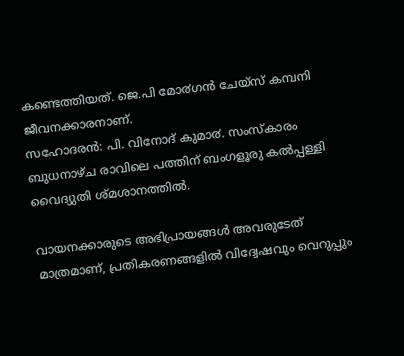കണ്ടെത്തിയത്. ജെ.പി മോ൪ഗൻ ചേയ്സ് കമ്പനി ജീവനക്കാരനാണ്.
സഹോദരൻ: പി. വിനോദ് കുമാ൪. സംസ്കാരം ബുധനാഴ്ച രാവിലെ പത്തിന് ബംഗളൂരു കൽപ്പള്ളി വൈദ്യുതി ശ്മശാനത്തിൽ.

വായനക്കാരുടെ അഭിപ്രായങ്ങള്‍ അവരുടേത് മാത്രമാണ്, പ്രതികരണങ്ങളിൽ വിദ്വേഷവും വെറുപ്പും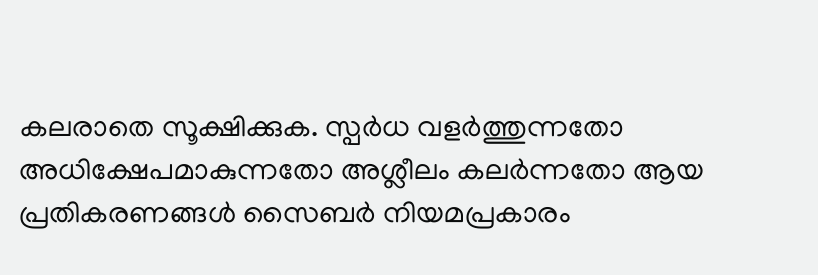കലരാതെ സൂക്ഷിക്കുക. സ്പർധ വളർത്തുന്നതോ അധിക്ഷേപമാകുന്നതോ അശ്ലീലം കലർന്നതോ ആയ പ്രതികരണങ്ങൾ സൈബർ നിയമപ്രകാരം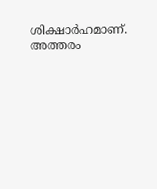ശിക്ഷാർഹമാണ്. അത്തരം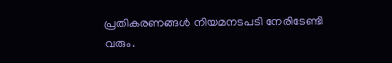പ്രതികരണങ്ങൾ നിയമനടപടി നേരിടേണ്ടി വരും.